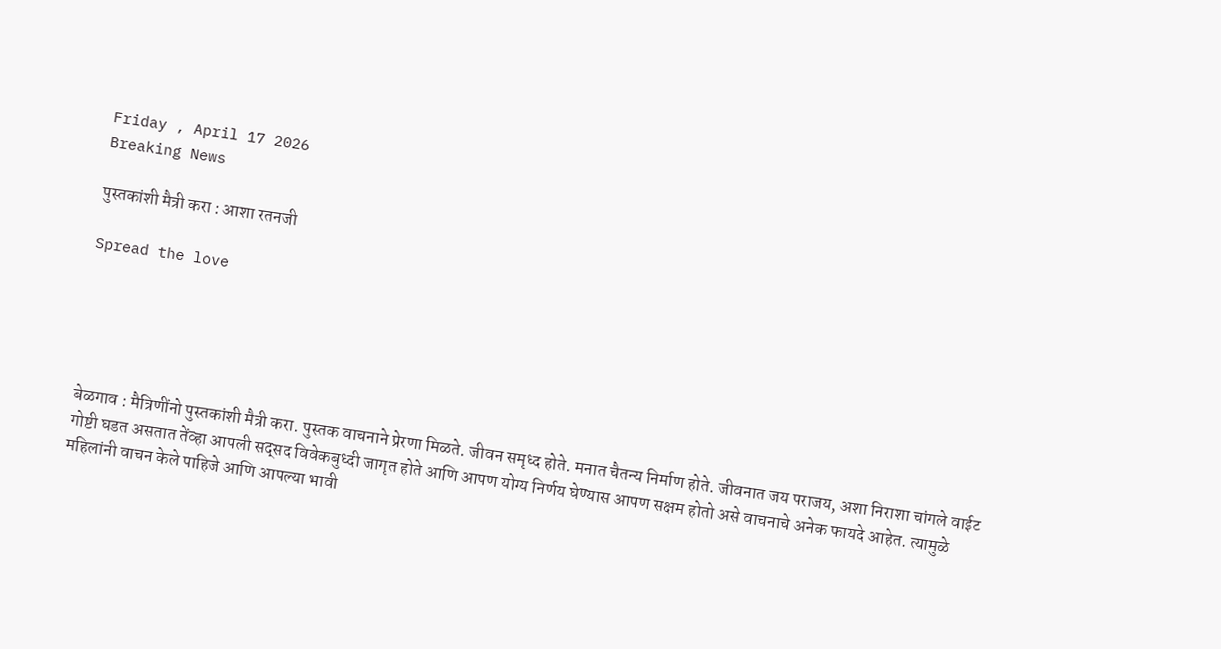Friday , April 17 2026
Breaking News

पुस्तकांशी मैत्री करा : आशा रतनजी

Spread the love





बेळगाव : मैत्रिणींनो पुस्तकांशी मैत्री करा. पुस्तक वाचनाने प्रेरणा मिळते. जीवन समृध्द होते. मनात चैतन्य निर्माण होते. जीवनात जय पराजय, अशा निराशा चांगले वाईट गोष्टी घडत असतात तेंव्हा आपली सद्सद विवेकबुध्दी जागृत होते आणि आपण योग्य निर्णय घेण्यास आपण सक्षम होतो असे वाचनाचे अनेक फायदे आहेत. त्यामुळे महिलांनी वाचन केले पाहिजे आणि आपल्या भावी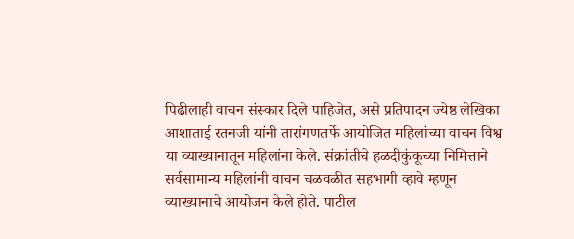पिढीलाही वाचन संस्कार दिले पाहिजेत, असे प्रतिपादन ज्येष्ठ लेखिका आशाताई रतनजी यांनी तारांगणतर्फे आयोजित महिलांच्या वाचन विश्व या व्याख्यानातून महिलांना केले. संक्रांतीचे हळदीकुंकूच्या निमित्ताने सर्वसामान्य महिलांनी वाचन चळवळीत सहभागी व्हावे म्हणून व्याख्यानाचे आयोजन केले होते. पाटील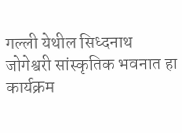गल्ली येथील सिध्दनाथ जोगेश्वरी सांस्कृतिक भवनात हा कार्यक्रम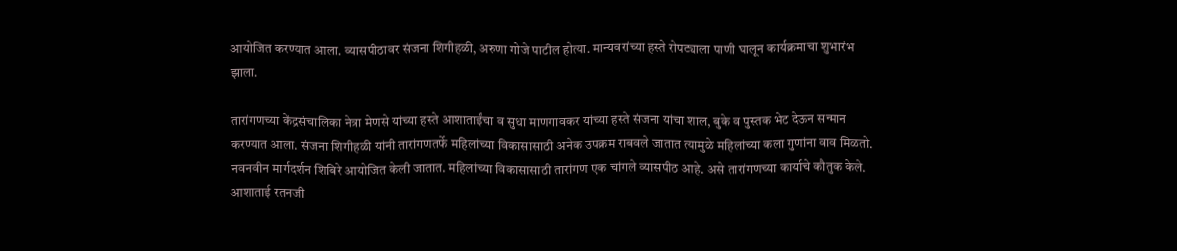आयोजित करण्यात आला. व्यासपीठावर संजना शिगीहळी, अरुणा गोजे पाटील होत्या. मान्यवरांच्या हस्ते रोपट्याला पाणी घालून कार्यक्रमाचा शुभारंभ झाला.

तारांगणच्या केंद्रसंचालिका नेत्रा मेणसे यांच्या हस्ते आशाताईंचा व सुधा माणगावकर यांच्या हस्ते संजना यांचा शाल, बुके व पुस्तक भेट देऊन सन्मान करण्यात आला. संजना शिगीहळी यांनी तारांगणतर्फे महिलांच्या विकासासाठी अनेक उपक्रम राबवले जातात त्यामुळे महिलांच्या कला गुणांना वाव मिळतो. नवनवीन मार्गदर्शन शिबिरे आयोजित केली जातात. महिलांच्या विकासासाठी तारांगण एक चांगले व्यासपीठ आहे. असे तारांगणच्या कार्याचे कौतुक केले. आशाताई रतनजी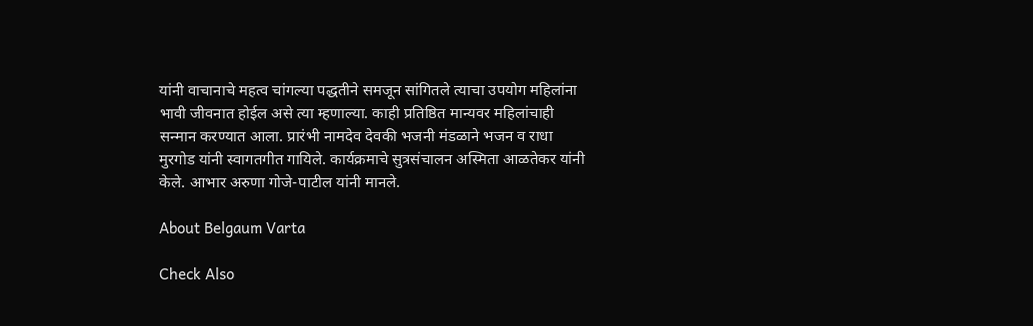यांनी वाचानाचे महत्व चांगल्या पद्धतीने समजून सांगितले त्याचा उपयोग महिलांना भावी जीवनात होईल असे त्या म्हणाल्या. काही प्रतिष्ठित मान्यवर महिलांचाही सन्मान करण्यात आला. प्रारंभी नामदेव देवकी भजनी मंडळाने भजन व राधा मुरगोड यांनी स्वागतगीत गायिले. कार्यक्रमाचे सुत्रसंचालन अस्मिता आळतेकर यांनी केले. आभार अरुणा गोजे-पाटील यांनी मानले.

About Belgaum Varta

Check Also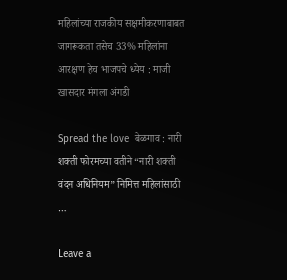महिलांच्या राजकीय सक्षमीकरणाबाबत जागरूकता तसेच 33% महिलांना आरक्षण हेच भाजपचे ध्येय : माजी खासदार मंगला अंगडी

Spread the love  बेळगाव : नारी शक्ती फोरमच्या वतीने “नारी शक्ती वंदन अधिनियम” निमित्त महिलांसाठी …

Leave a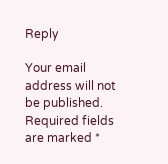Reply

Your email address will not be published. Required fields are marked *